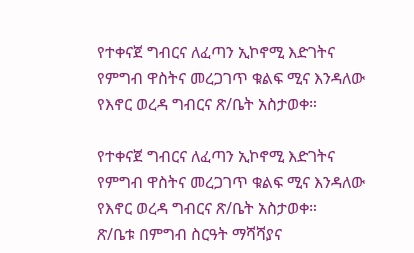የተቀናጀ ግብርና ለፈጣን ኢኮኖሚ እድገትና የምግብ ዋስትና መረጋገጥ ቁልፍ ሚና እንዳለው የእኖር ወረዳ ግብርና ጽ/ቤት አስታወቀ።

የተቀናጀ ግብርና ለፈጣን ኢኮኖሚ እድገትና የምግብ ዋስትና መረጋገጥ ቁልፍ ሚና እንዳለው የእኖር ወረዳ ግብርና ጽ/ቤት አስታወቀ።
ጽ/ቤቱ በምግብ ስርዓት ማሻሻያና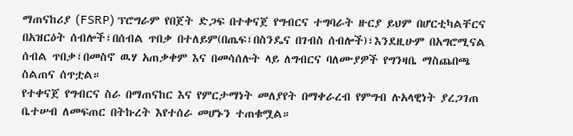ማጠናከሪያ (FSRP) ፕሮግራም የበጀት ድጋፍ በተቀናጀ የግብርና ተግባራት ዙርያ ይህም በሆርቲካልቸርና በአዝርዕት ሰብሎች፣በሰብል ጥበቃ በተለይም(በጤፍ፣በስንዴና በገብስ ሰብሎች)፣እንደዚሁም በአግሮሚናል ሰብል ጥበቃ፣በመስኖ ዉሃ አጠቃቀም እና በመሳሰሉት ላይ ለግብርና ባለሙያዎች የግንዛቤ ማስጨበጫ ስልጠና ሰጥቷል።
የተቀናጀ የግብርና ስራ በማጠናከር እና የምርታማነት መለያየት በማቀራረብ የምግብ ሉአላዊነት ያረጋገጠ ቤተሠብ ለመፍጠር በትኩረት እየተሰራ መሆኑን ተጠቁሟል።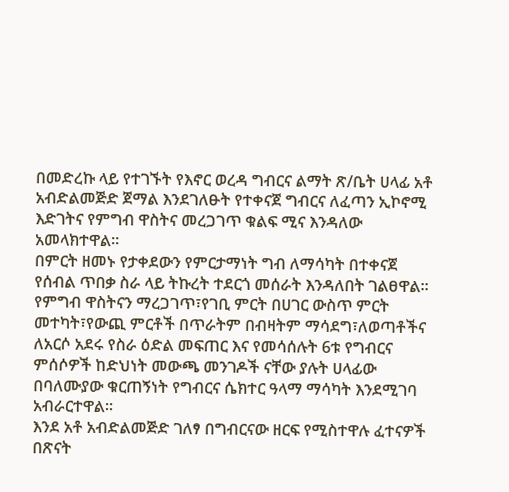በመድረኩ ላይ የተገኙት የእኖር ወረዳ ግብርና ልማት ጽ/ቤት ሀላፊ አቶ አብድልመጅድ ጀማል እንደገለፁት የተቀናጀ ግብርና ለፈጣን ኢኮኖሚ እድገትና የምግብ ዋስትና መረጋገጥ ቁልፍ ሚና እንዳለው አመላክተዋል።
በምርት ዘመኑ የታቀደውን የምርታማነት ግብ ለማሳካት በተቀናጀ የሰብል ጥበቃ ስራ ላይ ትኩረት ተደርጎ መሰራት እንዳለበት ገልፀዋል።
የምግብ ዋስትናን ማረጋገጥ፣የገቢ ምርት በሀገር ውስጥ ምርት መተካት፣የውጪ ምርቶች በጥራትም በብዛትም ማሳደግ፣ለወጣቶችና ለአርሶ አደሩ የስራ ዕድል መፍጠር እና የመሳሰሉት 6ቱ የግብርና ምሰሶዎች ከድህነት መውጫ መንገዶች ናቸው ያሉት ሀላፊው በባለሙያው ቁርጠኝነት የግብርና ሴክተር ዓላማ ማሳካት እንደሚገባ አብራርተዋል።
እንደ አቶ አብድልመጅድ ገለፃ በግብርናው ዘርፍ የሚስተዋሉ ፈተናዎች በጽናት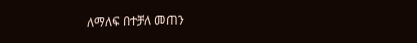ለማለፍ በተቻለ መጠን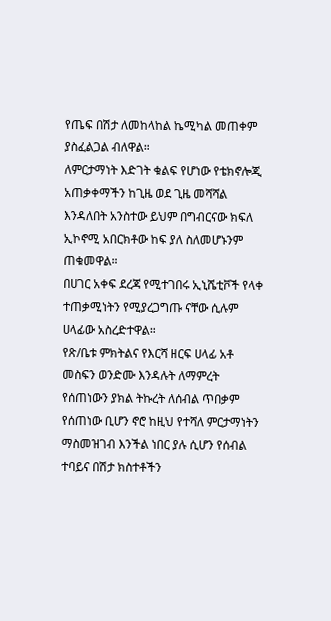የጤፍ በሽታ ለመከላከል ኬሚካል መጠቀም ያስፈልጋል ብለዋል።
ለምርታማነት እድገት ቁልፍ የሆነው የቴክኖሎጂ አጠቃቀማችን ከጊዜ ወደ ጊዜ መሻሻል እንዳለበት አንስተው ይህም በግብርናው ክፍለ ኢኮኖሚ አበርክቶው ከፍ ያለ ስለመሆኑንም ጠቁመዋል።
በሀገር አቀፍ ደረጃ የሚተገበሩ ኢኒሼቲቮች የላቀ ተጠቃሚነትን የሚያረጋግጡ ናቸው ሲሉም ሀላፊው አስረድተዋል።
የጽ/ቤቱ ምክትልና የእርሻ ዘርፍ ሀላፊ አቶ መስፍን ወንድሙ እንዳሉት ለማምረት የሰጠነውን ያክል ትኩረት ለሰብል ጥበቃም የሰጠነው ቢሆን ኖሮ ከዚህ የተሻለ ምርታማነትን ማስመዝገብ እንችል ነበር ያሉ ሲሆን የሰብል ተባይና በሽታ ክስተቶችን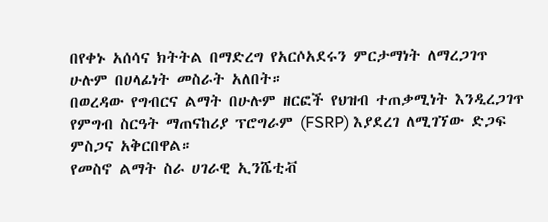በየቀኑ አሰሳና ክትትል በማድረግ የአርሶአደሩን ምርታማነት ለማረጋገጥ ሁሉም በሀላፊነት መስራት አለበት።
በወረዳው የግብርና ልማት በሁሉም ዘርፎች የህዝብ ተጠቃሚነት እንዲረጋገጥ የምግብ ስርዓት ማጠናከሪያ ፕሮግራም (FSRP) እያደረገ ለሚገኘው ድጋፍ ምስጋና አቅርበዋል።
የመስኖ ልማት ስራ ሀገራዊ ኢንሼቲቭ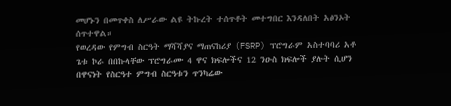መሆኑን በመጥቀስ ለሥራው ልዩ ትኩረት ተሰጥቶት መተግበር እንዳለበት አፅንኦት ሰጥተዋል።
የወረዳው የምግብ ስርዓት ማሻሻያና ማጠናከሪያ (FSRP) ፕሮግራም አስተባባሪ አቶ ጌቱ ኮራ በበኩላቸው ፕሮግራሙ 4 ዋና ክፍሎችና 12 ንዑስ ክፍሎች ያሉት ሲሆን በዋናነት የስርዓተ ምግብ ስርዓቱን ጥንካሬው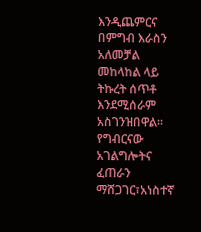እንዲጨምርና በምግብ እራስን አለመቻል መከላከል ላይ ትኩረት ሰጥቶ እንደሚሰራም አስገንዝበዋል።
የግብርናው አገልግሎትና ፈጠራን ማሸጋገር፣አነስተኛ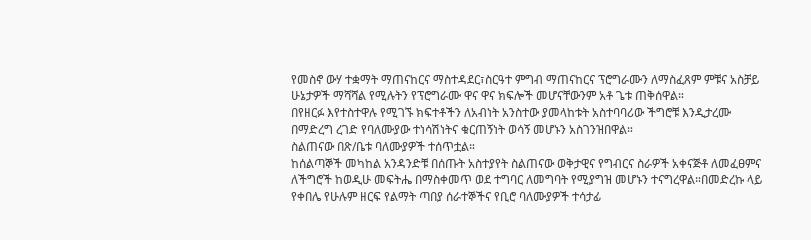የመስኖ ውሃ ተቋማት ማጠናከርና ማስተዳደር፣ስርዓተ ምግብ ማጠናከርና ፕሮግራሙን ለማስፈጸም ምቹና አስቻይ ሁኔታዎች ማሻሻል የሚሉትን የፕሮግራሙ ዋና ዋና ክፍሎች መሆናቸውንም አቶ ጌቱ ጠቅሰዋል።
በየዘርፉ እየተስተዋሉ የሚገኙ ክፍተቶችን ለአብነት አንስተው ያመላከቱት አስተባባሪው ችግሮቹ እንዲታረሙ በማድረግ ረገድ የባለሙያው ተነሳሽነትና ቁርጠኝነት ወሳኝ መሆኑን አስገንዝበዋል።
ስልጠናው በጽ/ቤቱ ባለሙያዎች ተሰጥቷል።
ከሰልጣኞች መካከል አንዳንድቹ በሰጡት አስተያየት ስልጠናው ወቅታዊና የግብርና ስራዎች አቀናጅቶ ለመፈፀምና ለችግሮች ከወዲሁ መፍትሔ በማስቀመጥ ወደ ተግባር ለመግባት የሚያግዝ መሆኑን ተናግረዋል።በመድረኩ ላይ የቀበሌ የሁሉም ዘርፍ የልማት ጣበያ ሰራተኞችና የቢሮ ባለሙያዎች ተሳታፊ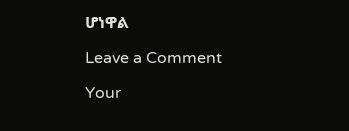ሆነዋል

Leave a Comment

Your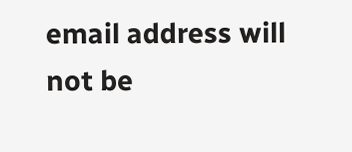email address will not be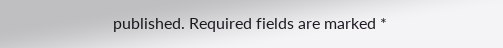published. Required fields are marked *